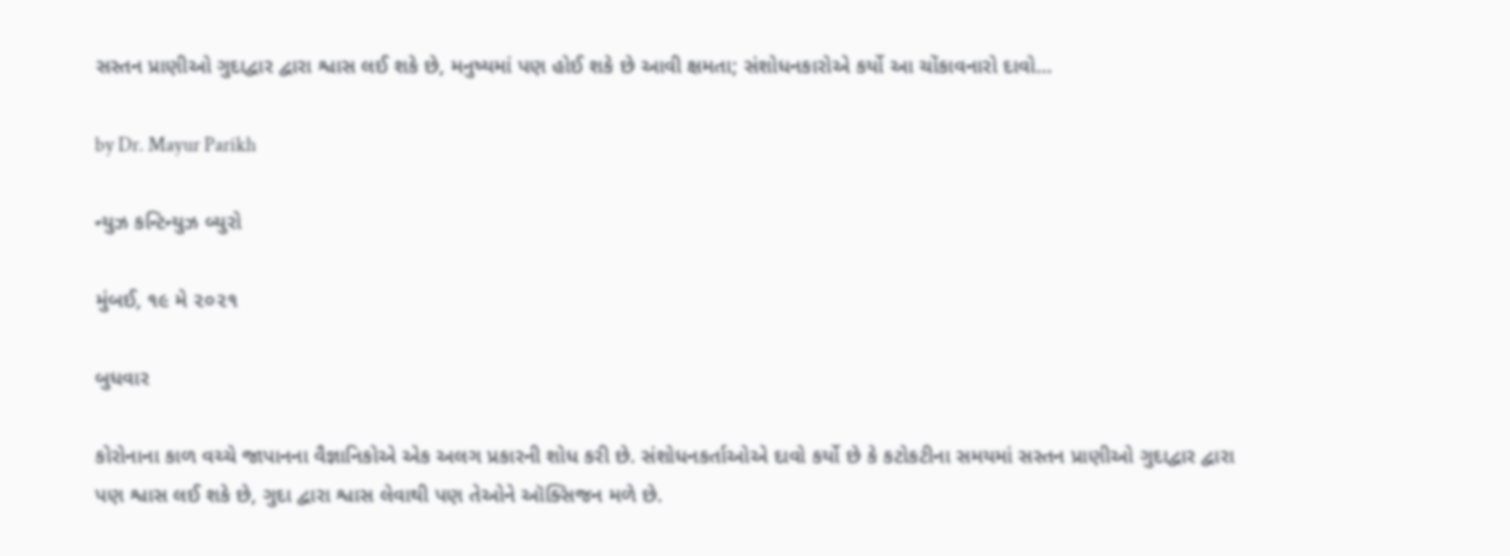સસ્તન પ્રાણીઓ ગુદાદ્વાર દ્વારા શ્વાસ લઈ શકે છે, મનુષ્યમાં પણ હોઈ શકે છે આવી ક્ષમતા; સંશોધનકારોએ કર્યો આ ચોંકાવનારો દાવો…

by Dr. Mayur Parikh

ન્યુઝ કન્ટિન્યુઝ બ્યુરો

મુંબઈ, ૧૯ મે ૨૦૨૧

બુધવાર

કોરોનાના કાળ વચ્ચે જાપાનના વૈજ્ઞાનિકોએ એક અલગ પ્રકારની શોધ કરી છે. સંશોધનકર્તાઓએ દાવો કર્યો છે કે કટોકટીના સમયમાં સસ્તન પ્રાણીઓ ગુદાદ્વાર દ્વારા પણ શ્વાસ લઈ શકે છે, ગુદા દ્વારા શ્વાસ લેવાથી પણ તેઓને ઑક્સિજન મળે છે.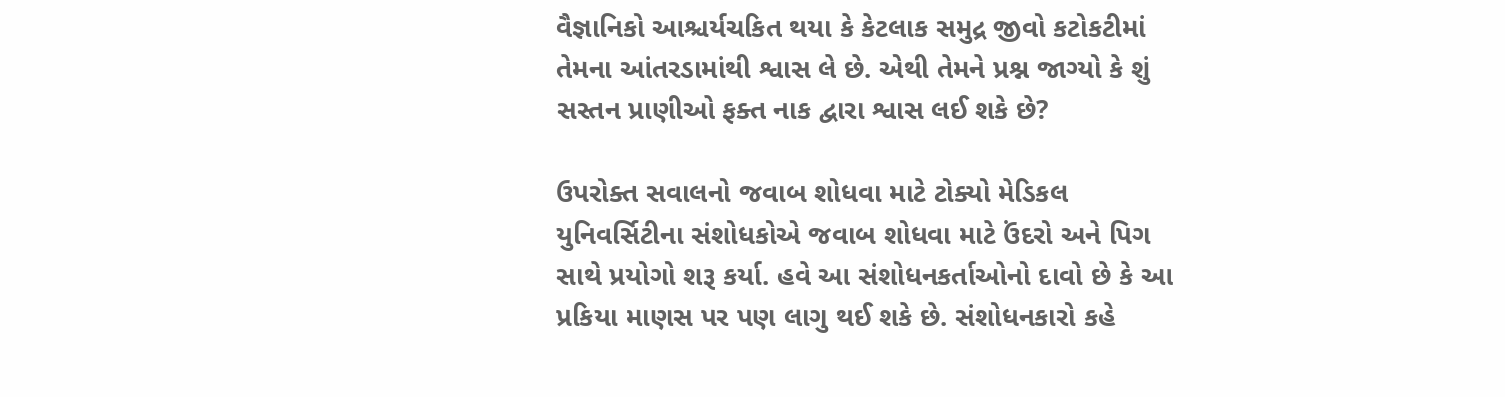વૈજ્ઞાનિકો આશ્ચર્યચકિત થયા કે કેટલાક સમુદ્ર જીવો કટોકટીમાં તેમના આંતરડામાંથી શ્વાસ લે છે. એથી તેમને પ્રશ્ન જાગ્યો કે શું સસ્તન પ્રાણીઓ ફક્ત નાક દ્વારા શ્વાસ લઈ શકે છે?

ઉપરોક્ત સવાલનો જવાબ શોધવા માટે ટોક્યો મેડિકલ યુનિવર્સિટીના સંશોધકોએ જવાબ શોધવા માટે ઉંદરો અને પિગ સાથે પ્રયોગો શરૂ કર્યા. હવે આ સંશોધનકર્તાઓનો દાવો છે કે આ પ્રકિયા માણસ પર પણ લાગુ થઈ શકે છે. સંશોધનકારો કહે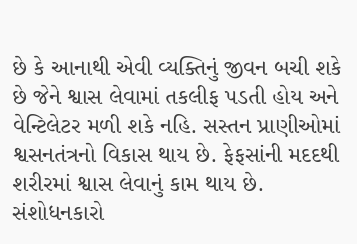છે કે આનાથી એવી વ્યક્તિનું જીવન બચી શકે છે જેને શ્વાસ લેવામાં તકલીફ પડતી હોય અને વેન્ટિલેટર મળી શકે નહિ. સસ્તન પ્રાણીઓમાં શ્વસનતંત્રનો વિકાસ થાય છે. ફેફસાંની મદદથી શરીરમાં શ્વાસ લેવાનું કામ થાય છે. સંશોધનકારો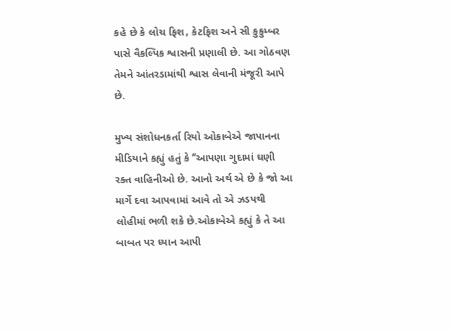કહે છે કે લોચ ફિશ, કેટફિશ અને સી કુકુમ્બર પાસે વૈકલ્પિક શ્વાસની પ્રણાલી છે. આ ગોઠવણ તેમને આંતરડામાંથી શ્વાસ લેવાની મંજૂરી આપે છે.

મુખ્ય સંશોધનકર્તા રિયો ઓકાબેએ જાપાનના મીડિયાને કહ્યું હતું કે ‘’આપણા ગુદામાં ઘણી રક્ત વાહિનીઓ છે. આનો અર્થ એ છે કે જો આ માર્ગે દવા આપવામાં આવે તો એ ઝડપથી લોહીમાં ભળી શકે છે.ઓકાબેએ કહ્યું કે તે આ બાબત પર ધ્યાન આપી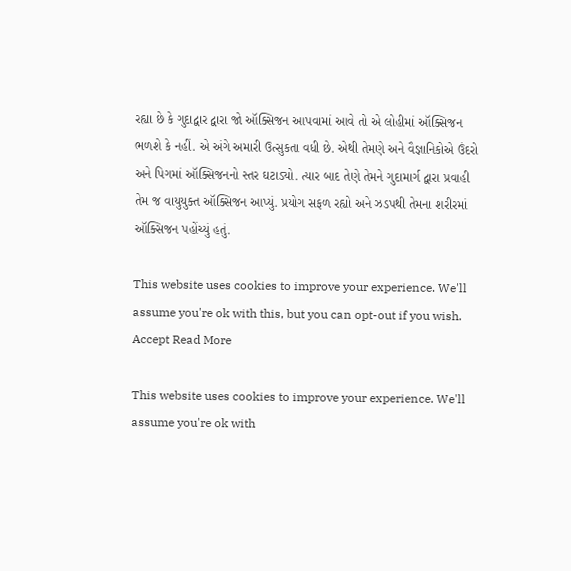રહ્યા છે કે ગુદાદ્વાર દ્વારા જો ઑક્સિજન આપવામાં આવે તો એ લોહીમાં ઑક્સિજન ભળશે કે નહીં. એ અંગે અમારી ઉત્સુકતા વધી છે. એથી તેમણે અને વૈજ્ઞાનિકોએ ઉંદરો અને પિગમાં ઑક્સિજનનો સ્તર ઘટાડ્યો. ત્યાર બાદ તેણે તેમને ગુદામાર્ગ દ્વારા પ્રવાહી તેમ જ વાયુયુક્ત ઑક્સિજન આપ્યું. પ્રયોગ સફળ રહ્યો અને ઝડપથી તેમના શરીરમાં ઑક્સિજન પહોંચ્યું હતું.

This website uses cookies to improve your experience. We'll assume you're ok with this, but you can opt-out if you wish. Accept Read More

This website uses cookies to improve your experience. We'll assume you're ok with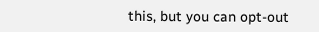this, but you can opt-out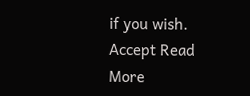if you wish. Accept Read More